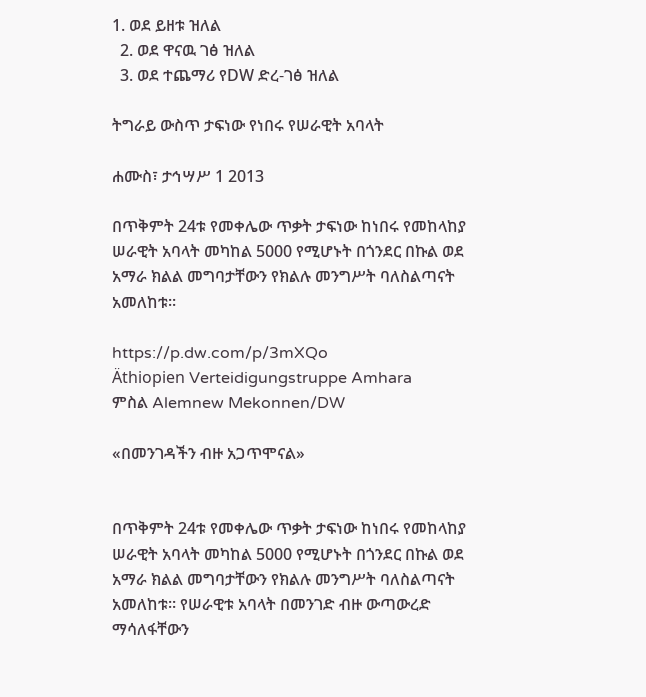1. ወደ ይዘቱ ዝለል
  2. ወደ ዋናዉ ገፅ ዝለል
  3. ወደ ተጨማሪ የDW ድረ-ገፅ ዝለል

ትግራይ ውስጥ ታፍነው የነበሩ የሠራዊት አባላት

ሐሙስ፣ ታኅሣሥ 1 2013

በጥቅምት 24ቱ የመቀሌው ጥቃት ታፍነው ከነበሩ የመከላከያ ሠራዊት አባላት መካከል 5000 የሚሆኑት በጎንደር በኩል ወደ አማራ ክልል መግባታቸውን የክልሉ መንግሥት ባለስልጣናት አመለከቱ።

https://p.dw.com/p/3mXQo
Äthiopien Verteidigungstruppe Amhara
ምስል Alemnew Mekonnen/DW

«በመንገዳችን ብዙ አጋጥሞናል»


በጥቅምት 24ቱ የመቀሌው ጥቃት ታፍነው ከነበሩ የመከላከያ ሠራዊት አባላት መካከል 5000 የሚሆኑት በጎንደር በኩል ወደ አማራ ክልል መግባታቸውን የክልሉ መንግሥት ባለስልጣናት አመለከቱ። የሠራዊቱ አባላት በመንገድ ብዙ ውጣውረድ ማሳለፋቸውን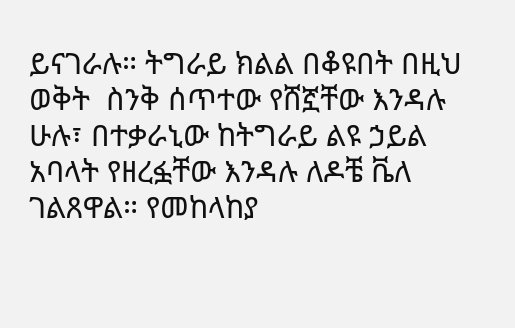ይናገራሉ። ትግራይ ክልል በቆዩበት በዚህ ወቅት  ስንቅ ሰጥተው የሸኟቸው እንዳሉ ሁሉ፣ በተቃራኒው ከትግራይ ልዩ ኃይል አባላት የዘረፏቸው እንዳሉ ለዶቼ ቬለ ገልጸዋል። የመከላከያ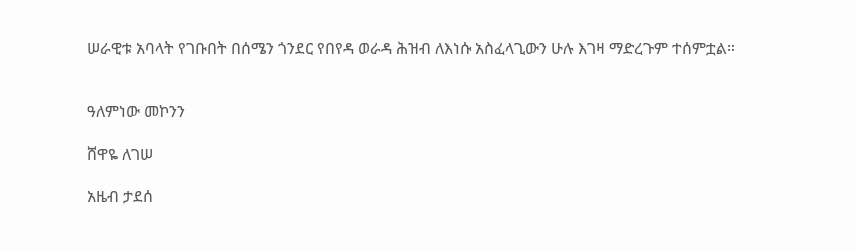ሠራዊቱ አባላት የገቡበት በሰሜን ጎንደር የበየዳ ወራዳ ሕዝብ ለእነሱ አስፈላጊውን ሁሉ እገዛ ማድረጉም ተሰምቷል።


ዓለምነው መኮንን

ሸዋዬ ለገሠ

አዜብ ታደሰ